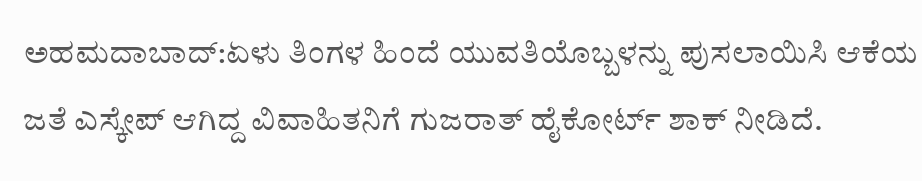ಅಹಮದಾಬಾದ್:ಏಳು ತಿಂಗಳ ಹಿಂದೆ ಯುವತಿಯೊಬ್ಬಳನ್ನು ಪುಸಲಾಯಿಸಿ ಆಕೆಯ ಜತೆ ಎಸ್ಕೇಪ್ ಆಗಿದ್ದ ವಿವಾಹಿತನಿಗೆ ಗುಜರಾತ್ ಹೈಕೋರ್ಟ್ ಶಾಕ್ ನೀಡಿದೆ.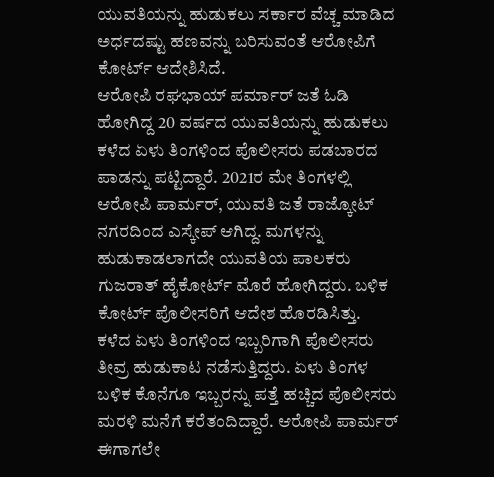ಯುವತಿಯನ್ನು ಹುಡುಕಲು ಸರ್ಕಾರ ವೆಚ್ಚ ಮಾಡಿದ ಅರ್ಧದಷ್ಟು ಹಣವನ್ನು ಬರಿಸುವಂತೆ ಆರೋಪಿಗೆ ಕೋರ್ಟ್ ಆದೇಶಿಸಿದೆ.
ಆರೋಪಿ ರಘಭಾಯ್ ಪರ್ಮಾರ್ ಜತೆ ಓಡಿ ಹೋಗಿದ್ದ 20 ವರ್ಷದ ಯುವತಿಯನ್ನು ಹುಡುಕಲು ಕಳೆದ ಏಳು ತಿಂಗಳಿಂದ ಪೊಲೀಸರು ಪಡಬಾರದ ಪಾಡನ್ನು ಪಟ್ಟಿದ್ದಾರೆ. 2021ರ ಮೇ ತಿಂಗಳಲ್ಲಿ ಆರೋಪಿ ಪಾರ್ಮರ್, ಯುವತಿ ಜತೆ ರಾಜ್ಕೋಟ್ ನಗರದಿಂದ ಎಸ್ಕೇಪ್ ಆಗಿದ್ದ. ಮಗಳನ್ನು ಹುಡುಕಾಡಲಾಗದೇ ಯುವತಿಯ ಪಾಲಕರು ಗುಜರಾತ್ ಹೈಕೋರ್ಟ್ ಮೊರೆ ಹೋಗಿದ್ದರು. ಬಳಿಕ ಕೋರ್ಟ್ ಪೊಲೀಸರಿಗೆ ಆದೇಶ ಹೊರಡಿಸಿತ್ತು.
ಕಳೆದ ಏಳು ತಿಂಗಳಿಂದ ಇಬ್ಬರಿಗಾಗಿ ಪೊಲೀಸರು ತೀವ್ರ ಹುಡುಕಾಟ ನಡೆಸುತ್ತಿದ್ದರು. ಏಳು ತಿಂಗಳ ಬಳಿಕ ಕೊನೆಗೂ ಇಬ್ಬರನ್ನು ಪತ್ತೆ ಹಚ್ಚಿದ ಪೊಲೀಸರು ಮರಳಿ ಮನೆಗೆ ಕರೆತಂದಿದ್ದಾರೆ. ಆರೋಪಿ ಪಾರ್ಮರ್ ಈಗಾಗಲೇ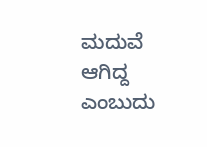ಮದುವೆ ಆಗಿದ್ದ ಎಂಬುದು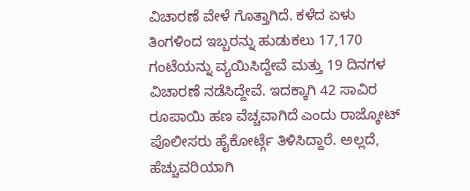ವಿಚಾರಣೆ ವೇಳೆ ಗೊತ್ತಾಗಿದೆ. ಕಳೆದ ಏಳು ತಿಂಗಳಿಂದ ಇಬ್ಬರನ್ನು ಹುಡುಕಲು 17,170 ಗಂಟೆಯನ್ನು ವ್ಯಯಿಸಿದ್ದೇವೆ ಮತ್ತು 19 ದಿನಗಳ ವಿಚಾರಣೆ ನಡೆಸಿದ್ದೇವೆ. ಇದಕ್ಕಾಗಿ 42 ಸಾವಿರ ರೂಪಾಯಿ ಹಣ ವೆಚ್ಚವಾಗಿದೆ ಎಂದು ರಾಜ್ಕೋಟ್ ಪೊಲೀಸರು ಹೈಕೋರ್ಟ್ಗೆ ತಿಳಿಸಿದ್ದಾರೆ. ಅಲ್ಲದೆ, ಹೆಚ್ಚುವರಿಯಾಗಿ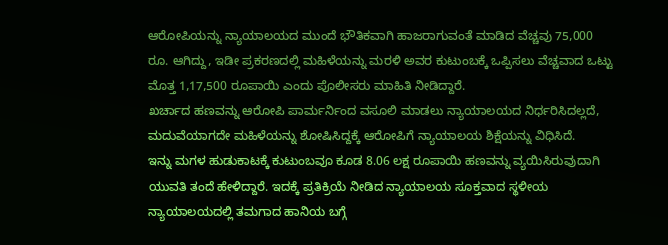ಆರೋಪಿಯನ್ನು ನ್ಯಾಯಾಲಯದ ಮುಂದೆ ಭೌತಿಕವಾಗಿ ಹಾಜರಾಗುವಂತೆ ಮಾಡಿದ ವೆಚ್ಚವು 75,000 ರೂ. ಆಗಿದ್ದು, ಇಡೀ ಪ್ರಕರಣದಲ್ಲಿ ಮಹಿಳೆಯನ್ನು ಮರಳಿ ಅವರ ಕುಟುಂಬಕ್ಕೆ ಒಪ್ಪಿಸಲು ವೆಚ್ಚವಾದ ಒಟ್ಟು ಮೊತ್ತ 1,17,500 ರೂಪಾಯಿ ಎಂದು ಪೊಲೀಸರು ಮಾಹಿತಿ ನೀಡಿದ್ದಾರೆ.
ಖರ್ಚಾದ ಹಣವನ್ನು ಆರೋಪಿ ಪಾರ್ಮರ್ನಿಂದ ವಸೂಲಿ ಮಾಡಲು ನ್ಯಾಯಾಲಯದ ನಿರ್ಧರಿಸಿದಲ್ಲದೆ, ಮದುವೆಯಾಗದೇ ಮಹಿಳೆಯನ್ನು ಶೋಷಿಸಿದ್ದಕ್ಕೆ ಆರೋಪಿಗೆ ನ್ಯಾಯಾಲಯ ಶಿಕ್ಷೆಯನ್ನು ವಿಧಿಸಿದೆ.
ಇನ್ನು ಮಗಳ ಹುಡುಕಾಟಕ್ಕೆ ಕುಟುಂಬವೂ ಕೂಡ 8.06 ಲಕ್ಷ ರೂಪಾಯಿ ಹಣವನ್ನು ವ್ಯಯಿಸಿರುವುದಾಗಿ ಯುವತಿ ತಂದೆ ಹೇಳಿದ್ದಾರೆ. ಇದಕ್ಕೆ ಪ್ರತಿಕ್ರಿಯೆ ನೀಡಿದ ನ್ಯಾಯಾಲಯ ಸೂಕ್ತವಾದ ಸ್ಥಳೀಯ ನ್ಯಾಯಾಲಯದಲ್ಲಿ ತಮಗಾದ ಹಾನಿಯ ಬಗ್ಗೆ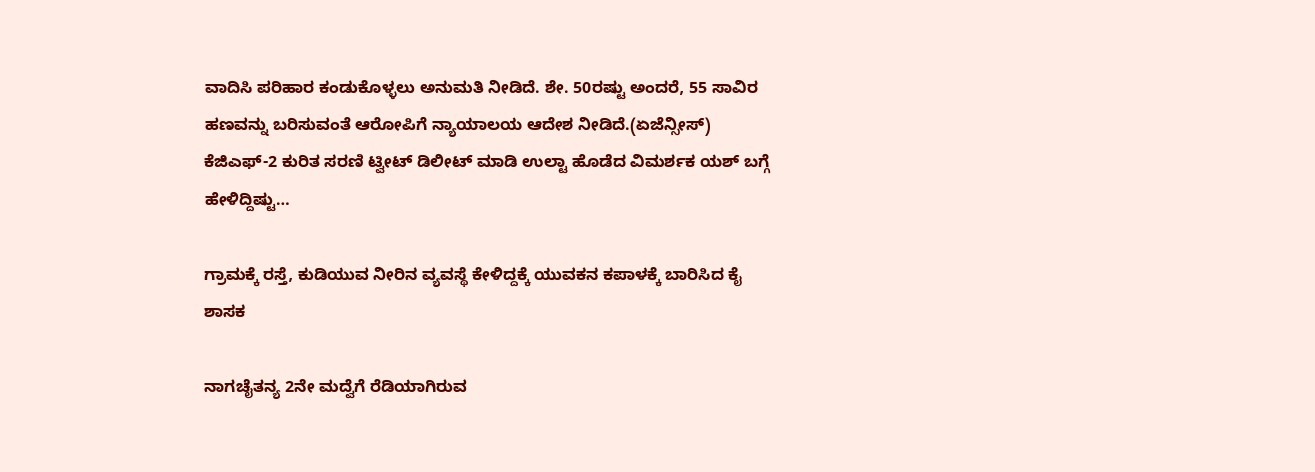ವಾದಿಸಿ ಪರಿಹಾರ ಕಂಡುಕೊಳ್ಳಲು ಅನುಮತಿ ನೀಡಿದೆ. ಶೇ. 50ರಷ್ಟು ಅಂದರೆ, 55 ಸಾವಿರ ಹಣವನ್ನು ಬರಿಸುವಂತೆ ಆರೋಪಿಗೆ ನ್ಯಾಯಾಲಯ ಆದೇಶ ನೀಡಿದೆ.(ಏಜೆನ್ಸೀಸ್)
ಕೆಜಿಎಫ್-2 ಕುರಿತ ಸರಣಿ ಟ್ವೀಟ್ ಡಿಲೀಟ್ ಮಾಡಿ ಉಲ್ಟಾ ಹೊಡೆದ ವಿಮರ್ಶಕ ಯಶ್ ಬಗ್ಗೆ ಹೇಳಿದ್ದಿಷ್ಟು…

ಗ್ರಾಮಕ್ಕೆ ರಸ್ತೆ, ಕುಡಿಯುವ ನೀರಿನ ವ್ಯವಸ್ಥೆ ಕೇಳಿದ್ದಕ್ಕೆ ಯುವಕನ ಕಪಾಳಕ್ಕೆ ಬಾರಿಸಿದ ಕೈ ಶಾಸಕ

ನಾಗಚೈತನ್ಯ 2ನೇ ಮದ್ವೆಗೆ ರೆಡಿಯಾಗಿರುವ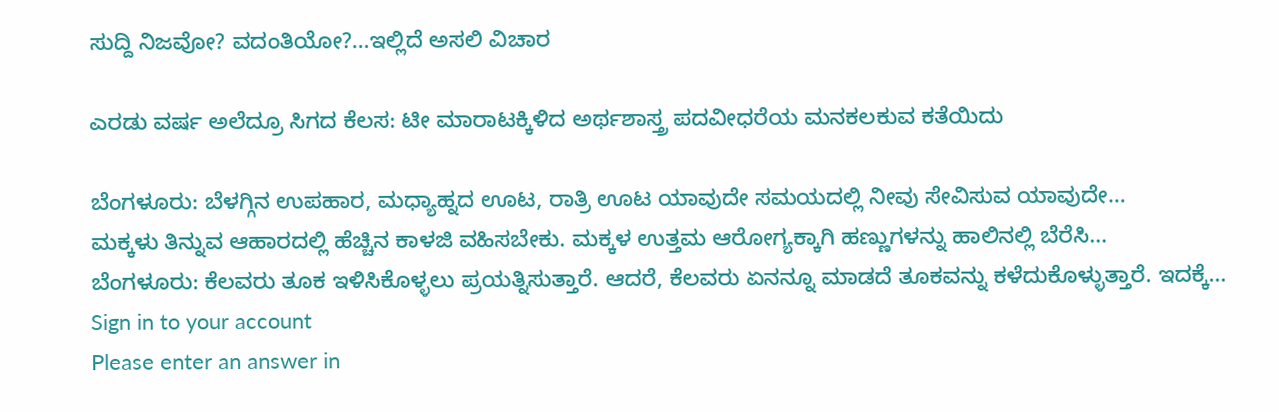ಸುದ್ದಿ ನಿಜವೋ? ವದಂತಿಯೋ?…ಇಲ್ಲಿದೆ ಅಸಲಿ ವಿಚಾರ

ಎರಡು ವರ್ಷ ಅಲೆದ್ರೂ ಸಿಗದ ಕೆಲಸ: ಟೀ ಮಾರಾಟಕ್ಕಿಳಿದ ಅರ್ಥಶಾಸ್ತ್ರ ಪದವೀಧರೆಯ ಮನಕಲಕುವ ಕತೆಯಿದು

ಬೆಂಗಳೂರು: ಬೆಳಗ್ಗಿನ ಉಪಹಾರ, ಮಧ್ಯಾಹ್ನದ ಊಟ, ರಾತ್ರಿ ಊಟ ಯಾವುದೇ ಸಮಯದಲ್ಲಿ ನೀವು ಸೇವಿಸುವ ಯಾವುದೇ…
ಮಕ್ಕಳು ತಿನ್ನುವ ಆಹಾರದಲ್ಲಿ ಹೆಚ್ಚಿನ ಕಾಳಜಿ ವಹಿಸಬೇಕು. ಮಕ್ಕಳ ಉತ್ತಮ ಆರೋಗ್ಯಕ್ಕಾಗಿ ಹಣ್ಣುಗಳನ್ನು ಹಾಲಿನಲ್ಲಿ ಬೆರೆಸಿ…
ಬೆಂಗಳೂರು: ಕೆಲವರು ತೂಕ ಇಳಿಸಿಕೊಳ್ಳಲು ಪ್ರಯತ್ನಿಸುತ್ತಾರೆ. ಆದರೆ, ಕೆಲವರು ಏನನ್ನೂ ಮಾಡದೆ ತೂಕವನ್ನು ಕಳೆದುಕೊಳ್ಳುತ್ತಾರೆ. ಇದಕ್ಕೆ…
Sign in to your account
Please enter an answer in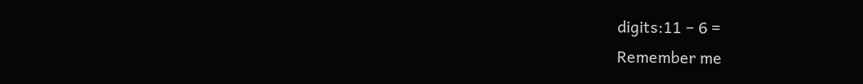digits:11 − 6 =
Remember me